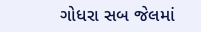ગોધરા સબ જેલમાં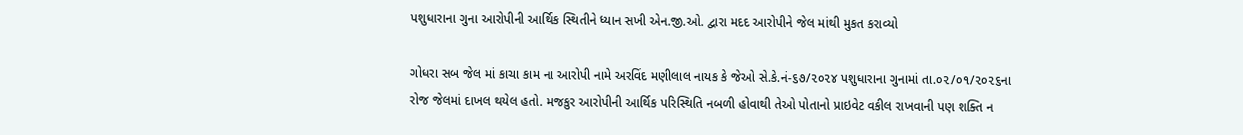પશુધારાના ગુના આરોપીની આર્થિક સ્થિતીને ધ્યાન સખી એન.જી.ઓ. દ્વારા મદદ આરોપીને જેલ માંથી મુકત કરાવ્યો

ગોધરા સબ જેલ માં કાચા કામ ના આરોપી નામે અરવિંદ મણીલાલ નાયક કે જેઓ સે.કે.નં-૬૭/૨૦૨૪ પશુધારાના ગુનામાં તા.૦૨/૦૧/૨૦૨૬ના રોજ જેલમાં દાખલ થયેલ હતો. મજકુર આરોપીની આર્થિક પરિસ્થિતિ નબળી હોવાથી તેઓ પોતાનો પ્રાઇવેટ વકીલ રાખવાની પણ શક્તિ ન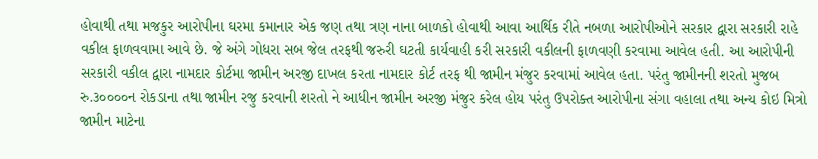હોવાથી તથા મજકુર આરોપીના ઘરમા કમાનાર એક જણ તથા ત્રણ નાના બાળકો હોવાથી આવા આર્થિક રીતે નબળા આરોપીઓને સરકાર દ્વારા સરકારી રાહે વકીલ ફાળવવામા આવે છે. જે અંગે ગોધરા સબ જેલ તરફથી જરુરી ઘટતી કાર્યવાહી કરી સરકારી વકીલની ફાળવણી કરવામા આવેલ હતી. આ આરોપીની સરકારી વકીલ દ્વારા નામદાર કોર્ટમા જામીન અરજી દાખલ કરતા નામદાર કોર્ટ તરફ થી જામીન મંજુર કરવામાં આવેલ હતા. પરંતુ જામીનની શરતો મુજબ રુ.૩૦૦૦૦ન રોકડાના તથા જામીન રજુ કરવાની શરતો ને આધીન જામીન અરજી મંજુર કરેલ હોય પરંતુ ઉપરોક્ત આરોપીના સંગા વહાલા તથા અન્ય કોઇ મિત્રો જામીન માટેના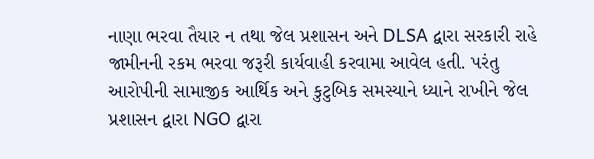નાણા ભરવા તૈયાર ન તથા જેલ પ્રશાસન અને DLSA દ્વારા સરકારી રાહે જામીનની રકમ ભરવા જરૂરી કાર્યવાહી કરવામા આવેલ હતી. પરંતુ આરોપીની સામાજીક આર્થિક અને કુટુબિક સમસ્યાને ધ્યાને રાખીને જેલ પ્રશાસન દ્વારા NGO દ્વારા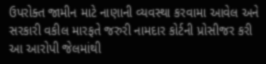ઉપરોક્ત જામીન માટે નાણાની વ્યવસ્થા કરવામા આવેલ અને સરકારી વકીલ મારફતે જરુરી નામદાર કોર્ટની પ્રોસીજર કરી આ આરોપી જેલમાંથી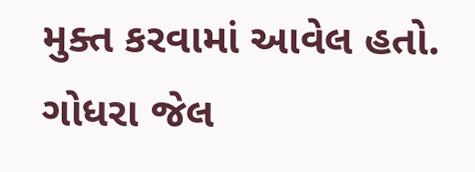મુક્ત કરવામાં આવેલ હતો. ગોધરા જેલ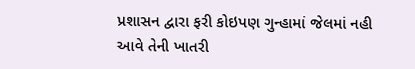પ્રશાસન દ્વારા ફરી કોઇપણ ગુન્હામાં જેલમાં નહી આવે તેની ખાતરી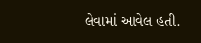લેવામાં આવેલ હતી.